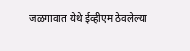जळगावात येथे ईव्हीएम ठेवलेल्या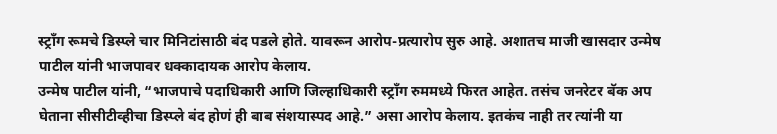स्ट्राँग रूमचे डिस्प्ले चार मिनिटांसाठी बंद पडले होते. यावरून आरोप-प्रत्यारोप सुरु आहे. अशातच माजी खासदार उन्मेष पाटील यांनी भाजपावर धक्कादायक आरोप केलाय.
उन्मेष पाटील यांनी, “भाजपाचे पदाधिकारी आणि जिल्हाधिकारी स्ट्राँग रुममध्ये फिरत आहेत. तसंच जनरेटर बॅक अप घेताना सीसीटीव्हीचा डिस्प्ले बंद होणं ही बाब संशयास्पद आहे.” असा आरोप केलाय. इतकंच नाही तर त्यांनी या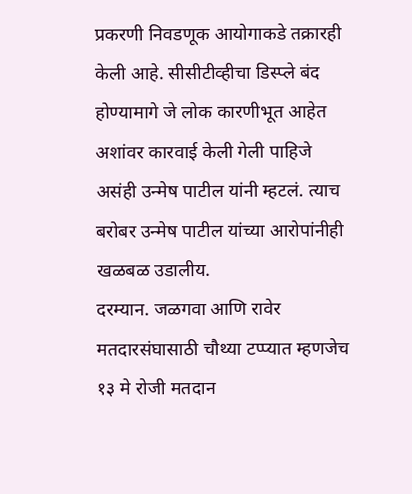प्रकरणी निवडणूक आयोगाकडे तक्रारही केली आहे. सीसीटीव्हीचा डिस्प्ले बंद होण्यामागे जे लोक कारणीभूत आहेत अशांवर कारवाई केली गेली पाहिजे असंही उन्मेष पाटील यांनी म्हटलं. त्याच बरोबर उन्मेष पाटील यांच्या आरोपांनीही खळबळ उडालीय.
दरम्यान. जळगवा आणि रावेर मतदारसंघासाठी चौथ्या टप्प्यात म्हणजेच १३ मे रोजी मतदान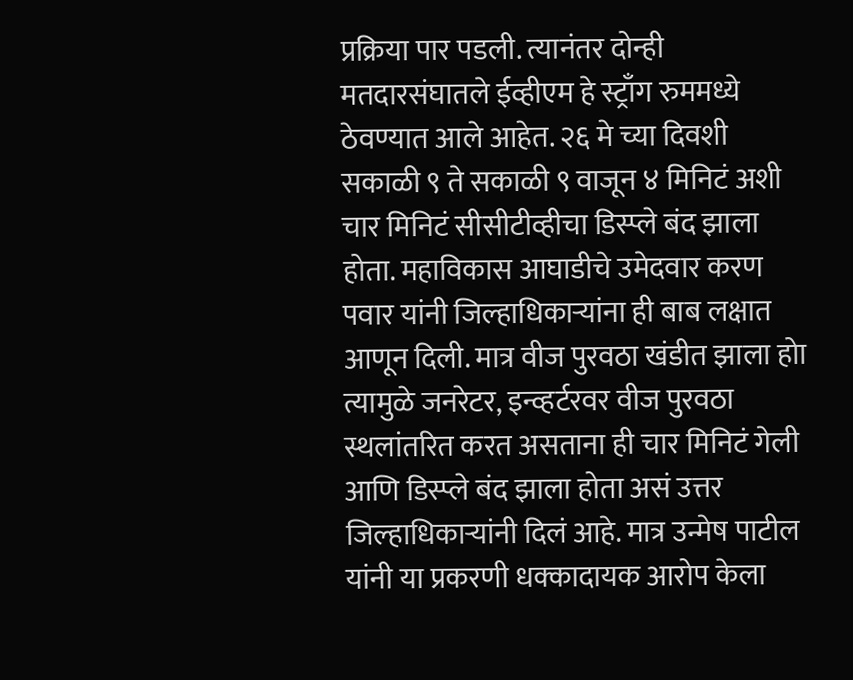प्रक्रिया पार पडली. त्यानंतर दोन्ही मतदारसंघातले ईव्हीएम हे स्ट्राँग रुममध्ये ठेवण्यात आले आहेत. २६ मे च्या दिवशी सकाळी ९ ते सकाळी ९ वाजून ४ मिनिटं अशी चार मिनिटं सीसीटीव्हीचा डिस्प्ले बंद झाला होता. महाविकास आघाडीचे उमेदवार करण पवार यांनी जिल्हाधिकाऱ्यांना ही बाब लक्षात आणून दिली. मात्र वीज पुरवठा खंडीत झाला होा त्यामुळे जनरेटर, इन्व्हर्टरवर वीज पुरवठा स्थलांतरित करत असताना ही चार मिनिटं गेली आणि डिस्प्ले बंद झाला होता असं उत्तर जिल्हाधिकाऱ्यांनी दिलं आहे. मात्र उन्मेष पाटील यांनी या प्रकरणी धक्कादायक आरोप केला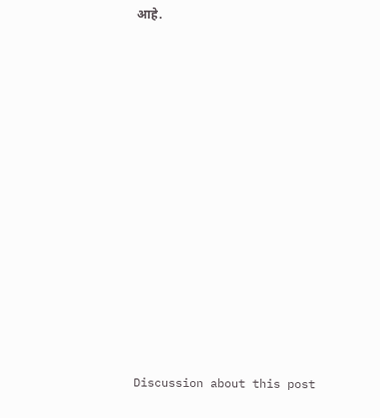आहे.















Discussion about this post